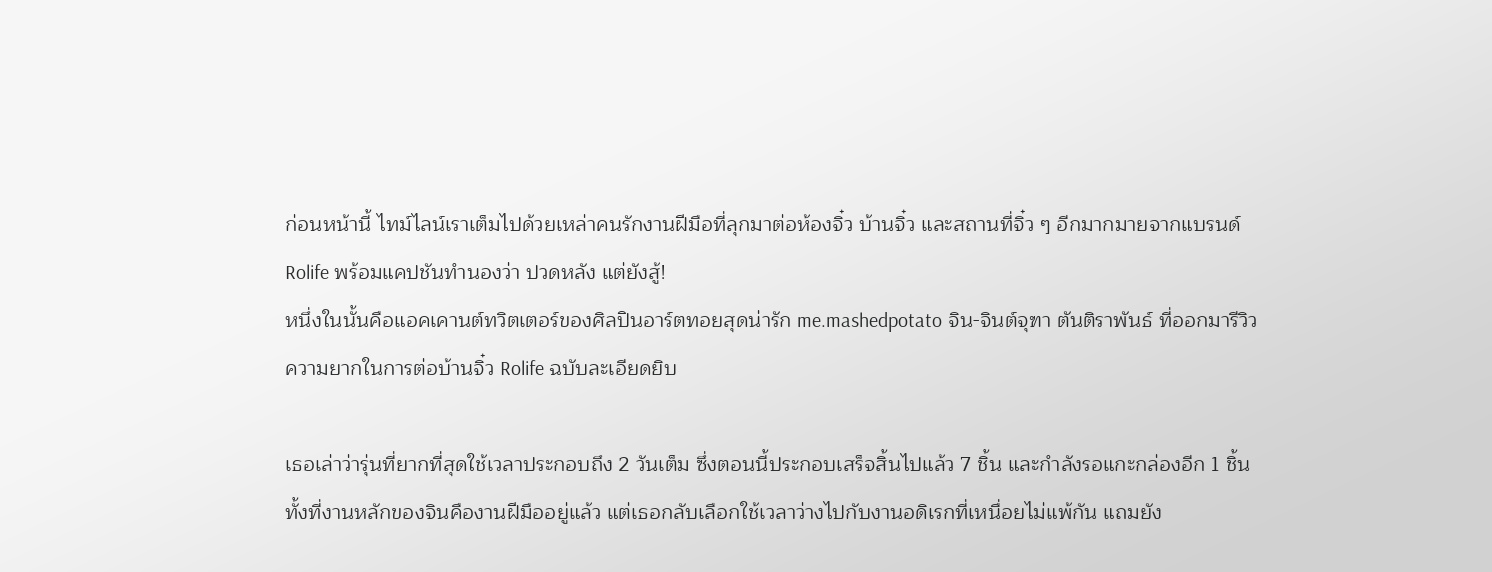ก่อนหน้านี้ ไทม์ไลน์เราเต็มไปด้วยเหล่าคนรักงานฝีมือที่ลุกมาต่อห้องจิ๋ว บ้านจิ๋ว และสถานที่จิ๋ว ๆ อีกมากมายจากแบรนด์ Rolife พร้อมแคปชันทำนองว่า ปวดหลัง แต่ยังสู้!
หนึ่งในนั้นคือแอคเคานต์ทวิตเตอร์ของศิลปินอาร์ตทอยสุดน่ารัก me.mashedpotato จิน-จินต์จุฑา ตันติราพันธ์ ที่ออกมารีวิวความยากในการต่อบ้านจิ๋ว Rolife ฉบับละเอียดยิบ

เธอเล่าว่ารุ่นที่ยากที่สุดใช้เวลาประกอบถึง 2 วันเต็ม ซึ่งตอนนี้ประกอบเสร็จสิ้นไปแล้ว 7 ชิ้น และกำลังรอแกะกล่องอีก 1 ชิ้น
ทั้งที่งานหลักของจินคืองานฝีมืออยู่แล้ว แต่เธอกลับเลือกใช้เวลาว่างไปกับงานอดิเรกที่เหนื่อยไม่แพ้กัน แถมยัง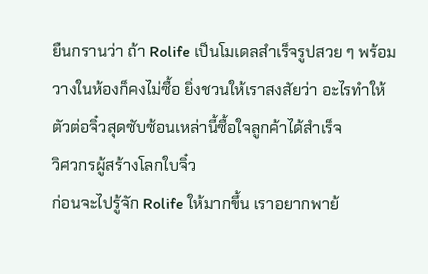ยืนกรานว่า ถ้า Rolife เป็นโมเดลสำเร็จรูปสวย ๆ พร้อมวางในห้องก็คงไม่ซื้อ ยิ่งชวนให้เราสงสัยว่า อะไรทำให้ตัวต่อจิ๋วสุดซับซ้อนเหล่านี้ซื้อใจลูกค้าได้สำเร็จ
วิศวกรผู้สร้างโลกใบจิ๋ว
ก่อนจะไปรู้จัก Rolife ให้มากขึ้น เราอยากพาย้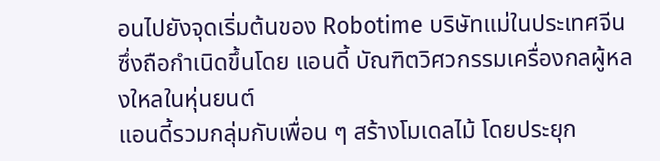อนไปยังจุดเริ่มต้นของ Robotime บริษัทแม่ในประเทศจีน ซึ่งถือกำเนิดขึ้นโดย แอนดี้ บัณฑิตวิศวกรรมเครื่องกลผู้หลงใหลในหุ่นยนต์
แอนดี้รวมกลุ่มกับเพื่อน ๆ สร้างโมเดลไม้ โดยประยุก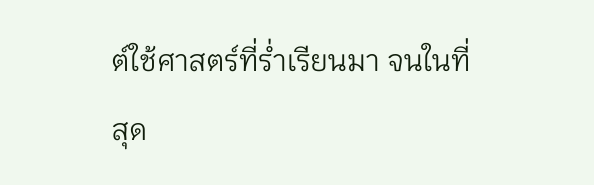ต์ใช้ศาสตร์ที่ร่ำเรียนมา จนในที่สุด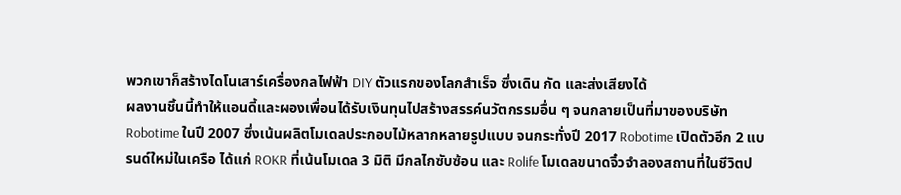พวกเขาก็สร้างไดโนเสาร์เครื่องกลไฟฟ้า DIY ตัวแรกของโลกสำเร็จ ซึ่งเดิน กัด และส่งเสียงได้
ผลงานชิ้นนี้ทำให้แอนดี้และผองเพื่อนได้รับเงินทุนไปสร้างสรรค์นวัตกรรมอื่น ๆ จนกลายเป็นที่มาของบริษัท Robotime ในปี 2007 ซึ่งเน้นผลิตโมเดลประกอบไม้หลากหลายรูปแบบ จนกระทั่งปี 2017 Robotime เปิดตัวอีก 2 แบรนด์ใหม่ในเครือ ได้แก่ ROKR ที่เน้นโมเดล 3 มิติ มีกลไกซับซ้อน และ Rolife โมเดลขนาดจิ๋วจำลองสถานที่ในชีวิตป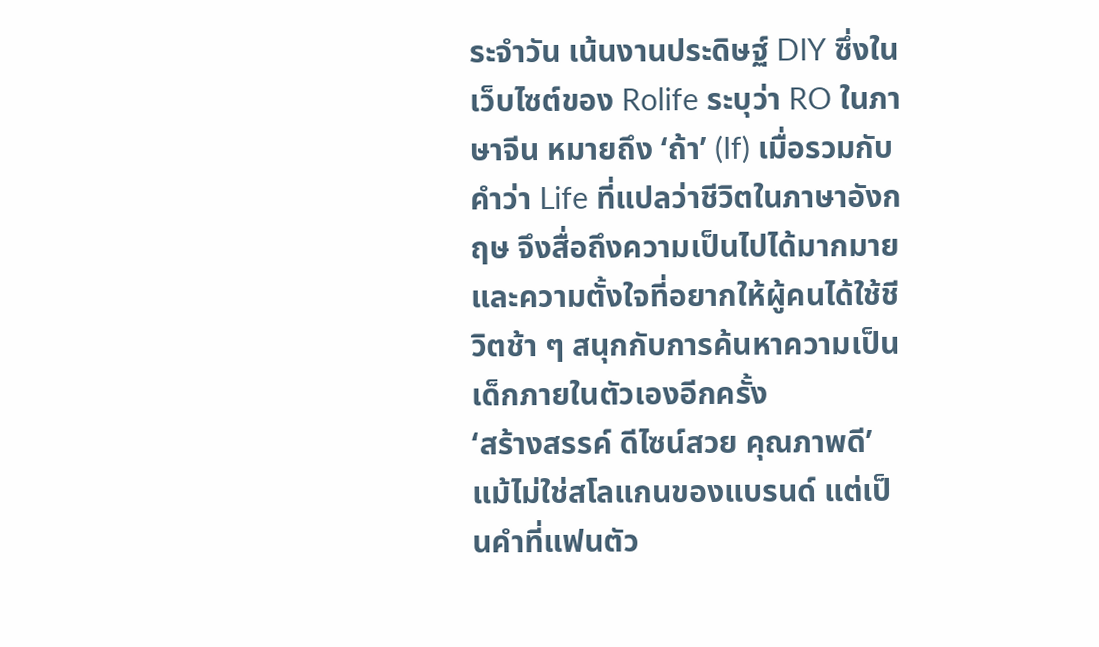ระจำวัน เน้นงานประดิษฐ์ DIY ซึ่งในเว็บไซต์ของ Rolife ระบุว่า RO ในภาษาจีน หมายถึง ‘ถ้า’ (If) เมื่อรวมกับคำว่า Life ที่แปลว่าชีวิตในภาษาอังกฤษ จึงสื่อถึงความเป็นไปได้มากมาย และความตั้งใจที่อยากให้ผู้คนได้ใช้ชีวิตช้า ๆ สนุกกับการค้นหาความเป็นเด็กภายในตัวเองอีกครั้ง
‘สร้างสรรค์ ดีไซน์สวย คุณภาพดี’ แม้ไม่ใช่สโลแกนของแบรนด์ แต่เป็นคำที่แฟนตัว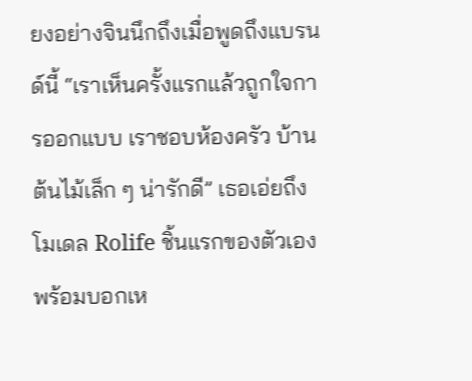ยงอย่างจินนึกถึงเมื่อพูดถึงแบรนด์นี้ “เราเห็นครั้งแรกแล้วถูกใจการออกแบบ เราชอบห้องครัว บ้านต้นไม้เล็ก ๆ น่ารักดี” เธอเอ่ยถึงโมเดล Rolife ชิ้นแรกของตัวเอง พร้อมบอกเห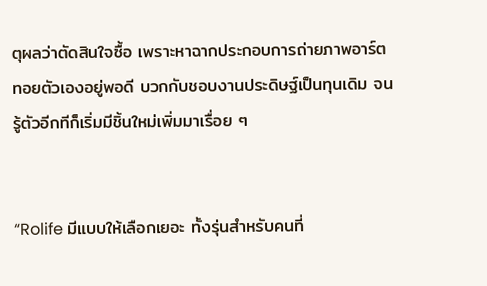ตุผลว่าตัดสินใจซื้อ เพราะหาฉากประกอบการถ่ายภาพอาร์ตทอยตัวเองอยู่พอดี บวกกับชอบงานประดิษฐ์เป็นทุนเดิม จนรู้ตัวอีกทีก็เริ่มมีชิ้นใหม่เพิ่มมาเรื่อย ๆ


“Rolife มีแบบให้เลือกเยอะ ทั้งรุ่นสำหรับคนที่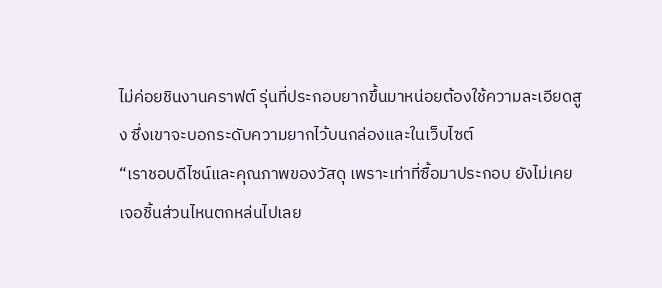ไม่ค่อยชินงานคราฟต์ รุ่นที่ประกอบยากขึ้นมาหน่อยต้องใช้ความละเอียดสูง ซึ่งเขาจะบอกระดับความยากไว้บนกล่องและในเว็บไซต์
“เราชอบดีไซน์และคุณภาพของวัสดุ เพราะเท่าที่ซื้อมาประกอบ ยังไม่เคยเจอชิ้นส่วนไหนตกหล่นไปเลย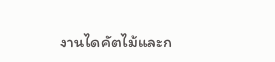งานไดคัตไม้และก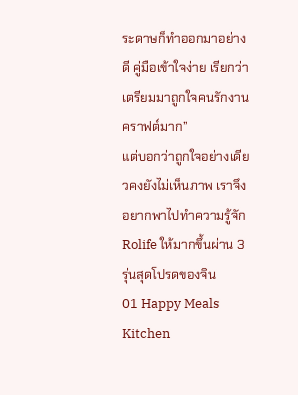ระดาษก็ทำออกมาอย่างดี คู่มือเข้าใจง่าย เรียกว่าเตรียมมาถูกใจคนรักงานคราฟต์มาก”
แต่บอกว่าถูกใจอย่างเดียวคงยังไม่เห็นภาพ เราจึงอยากพาไปทำความรู้จัก Rolife ให้มากขึ้นผ่าน 3 รุ่นสุดโปรดของจิน
01 Happy Meals Kitchen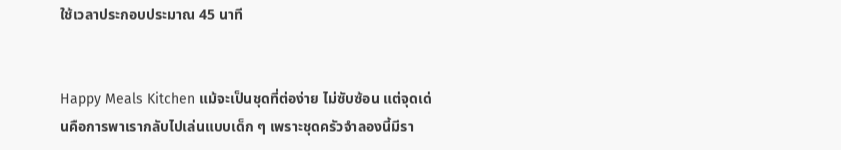ใช้เวลาประกอบประมาณ 45 นาที


Happy Meals Kitchen แม้จะเป็นชุดที่ต่อง่าย ไม่ซับซ้อน แต่จุดเด่นคือการพาเรากลับไปเล่นแบบเด็ก ๆ เพราะชุดครัวจำลองนี้มีรา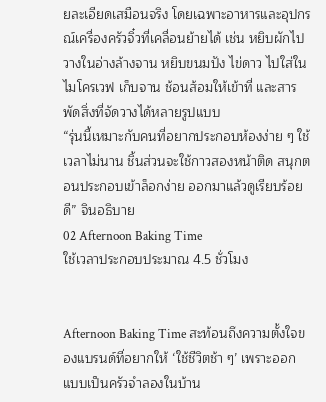ยละเอียดเสมือนจริง โดยเฉพาะอาหารและอุปกรณ์เครื่องครัวจิ๋วที่เคลื่อนย้ายได้ เช่น หยิบผักไปวางในอ่างล้างจาน หยิบขนมปัง ไข่ดาว ไปใส่ในไมโครเวฟ เก็บจาน ช้อนส้อมให้เข้าที่ และสารพัดสิ่งที่จัดวางได้หลายรูปแบบ
“รุ่นนี้เหมาะกับคนที่อยากประกอบห้องง่าย ๆ ใช้เวลาไม่นาน ชิ้นส่วนจะใช้กาวสองหน้าติด สนุกตอนประกอบเข้าล็อกง่าย ออกมาแล้วดูเรียบร้อยดี” จินอธิบาย
02 Afternoon Baking Time
ใช้เวลาประกอบประมาณ 4.5 ชั่วโมง


Afternoon Baking Time สะท้อนถึงความตั้งใจของแบรนด์ที่อยากให้ ‘ใช้ชีวิตช้า ๆ’ เพราะออกแบบเป็นครัวจำลองในบ้าน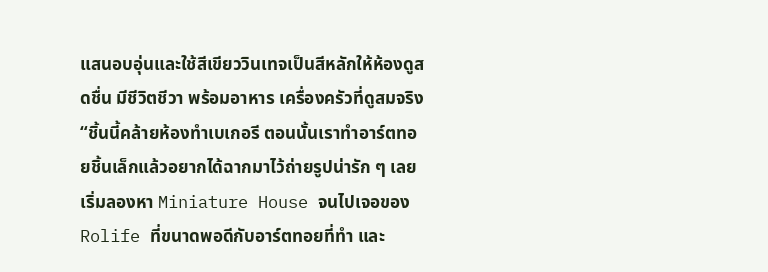แสนอบอุ่นและใช้สีเขียววินเทจเป็นสีหลักให้ห้องดูสดชื่น มีชีวิตชีวา พร้อมอาหาร เครื่องครัวที่ดูสมจริง
“ชิ้นนี้คล้ายห้องทำเบเกอรี ตอนนั้นเราทำอาร์ตทอยชิ้นเล็กแล้วอยากได้ฉากมาไว้ถ่ายรูปน่ารัก ๆ เลยเริ่มลองหา Miniature House จนไปเจอของ Rolife ที่ขนาดพอดีกับอาร์ตทอยที่ทำ และ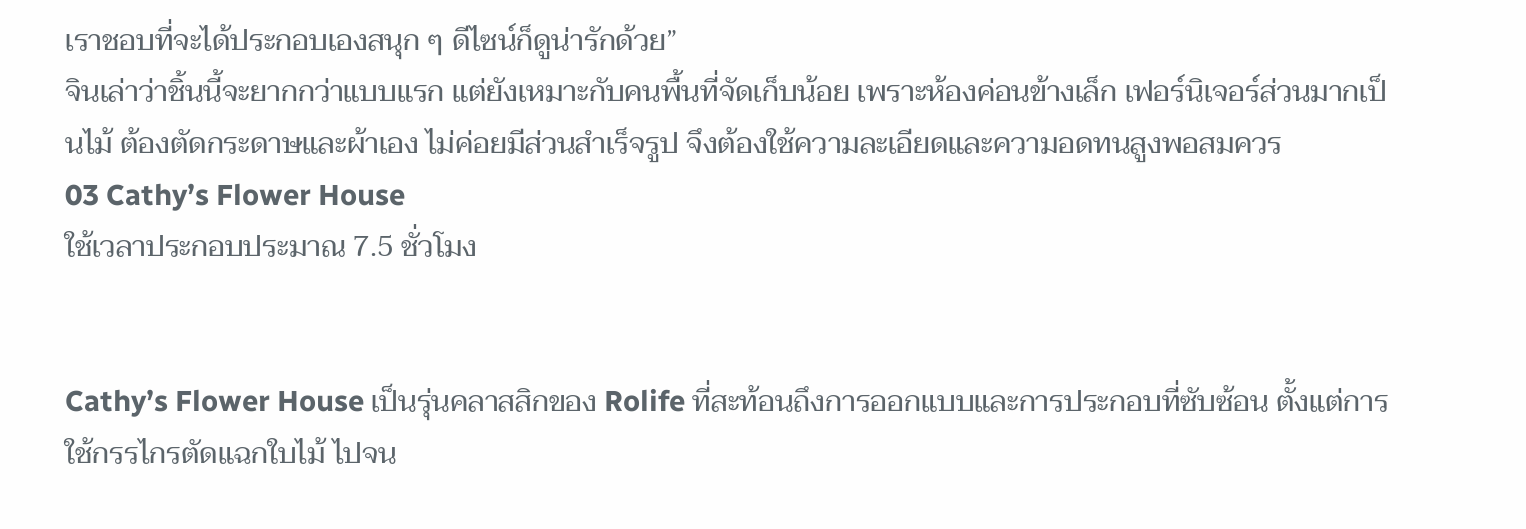เราชอบที่จะได้ประกอบเองสนุก ๆ ดีไซน์ก็ดูน่ารักด้วย”
จินเล่าว่าชิ้นนี้จะยากกว่าแบบแรก แต่ยังเหมาะกับคนพื้นที่จัดเก็บน้อย เพราะห้องค่อนข้างเล็ก เฟอร์นิเจอร์ส่วนมากเป็นไม้ ต้องตัดกระดาษและผ้าเอง ไม่ค่อยมีส่วนสำเร็จรูป จึงต้องใช้ความละเอียดและความอดทนสูงพอสมควร
03 Cathy’s Flower House
ใช้เวลาประกอบประมาณ 7.5 ชั่วโมง


Cathy’s Flower House เป็นรุ่นคลาสสิกของ Rolife ที่สะท้อนถึงการออกแบบและการประกอบที่ซับซ้อน ตั้งแต่การใช้กรรไกรตัดแฉกใบไม้ ไปจน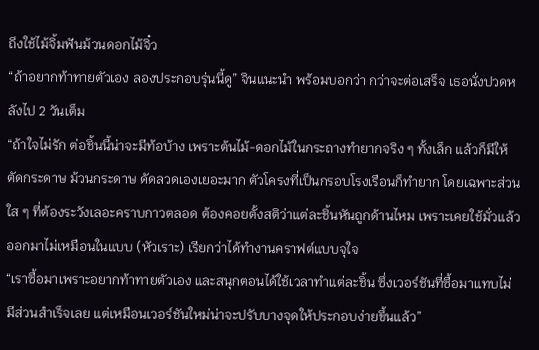ถึงใช้ไม้จิ้มฟันม้วนดอกไม้จิ๋ว
“ถ้าอยากท้าทายตัวเอง ลองประกอบรุ่นนี้ดู” จินแนะนำ พร้อมบอกว่า กว่าจะต่อเสร็จ เธอนั่งปวดหลังไป 2 วันเต็ม
“ถ้าใจไม่รัก ต่อชิ้นนี้น่าจะมีท้อบ้าง เพราะต้นไม้-ดอกไม้ในกระถางทำยากจริง ๆ ทั้งเล็ก แล้วก็มีให้ตัดกระดาษ ม้วนกระดาษ ดัดลวดเองเยอะมาก ตัวโครงที่เป็นกรอบโรงเรือนก็ทำยาก โดยเฉพาะส่วนใส ๆ ที่ต้องระวังเลอะคราบกาวตลอด ต้องคอยตั้งสติว่าแต่ละชิ้นหันถูกด้านไหม เพราะเคยใช้มั่วแล้วออกมาไม่เหมือนในแบบ (หัวเราะ) เรียกว่าได้ทำงานคราฟต์แบบจุใจ
“เราซื้อมาเพราะอยากท้าทายตัวเอง และสนุกตอนได้ใช้เวลาทำแต่ละชิ้น ซึ่งเวอร์ชันที่ซื้อมาแทบไม่มีส่วนสำเร็จเลย แต่เหมือนเวอร์ชันใหม่น่าจะปรับบางจุดให้ประกอบง่ายขึ้นแล้ว”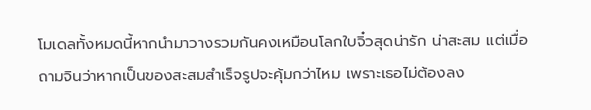โมเดลทั้งหมดนี้หากนำมาวางรวมกันคงเหมือนโลกใบจิ๋วสุดน่ารัก น่าสะสม แต่เมื่อถามจินว่าหากเป็นของสะสมสำเร็จรูปจะคุ้มกว่าไหม เพราะเธอไม่ต้องลง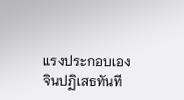แรงประกอบเอง
จินปฏิเสธทันที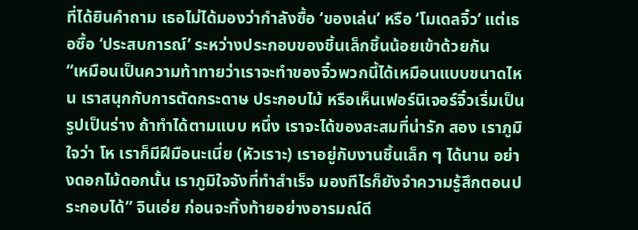ที่ได้ยินคำถาม เธอไม่ได้มองว่ากำลังซื้อ ‘ของเล่น’ หรือ ‘โมเดลจิ๋ว’ แต่เธอซื้อ ‘ประสบการณ์’ ระหว่างประกอบของชิ้นเล็กชิ้นน้อยเข้าด้วยกัน
“เหมือนเป็นความท้าทายว่าเราจะทำของจิ๋วพวกนี้ได้เหมือนแบบขนาดไหน เราสนุกกับการตัดกระดาษ ประกอบไม้ หรือเห็นเฟอร์นิเจอร์จิ๋วเริ่มเป็นรูปเป็นร่าง ถ้าทำได้ตามแบบ หนึ่ง เราจะได้ของสะสมที่น่ารัก สอง เราภูมิใจว่า โห เราก็มีฝีมือนะเนี่ย (หัวเราะ) เราอยู่กับงานชิ้นเล็ก ๆ ได้นาน อย่างดอกไม้ดอกนั้น เราภูมิใจจังที่ทำสำเร็จ มองทีไรก็ยังจำความรู้สึกตอนประกอบได้” จินเอ่ย ก่อนจะทิ้งท้ายอย่างอารมณ์ดี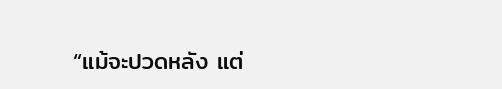“แม้จะปวดหลัง แต่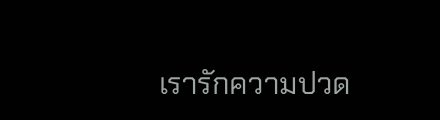เรารักความปวด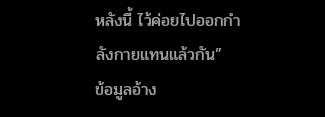หลังนี้ ไว้ค่อยไปออกกำลังกายแทนแล้วกัน”
ข้อมูลอ้าง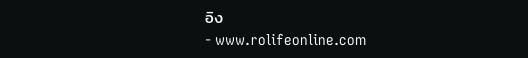อิง
- www.rolifeonline.com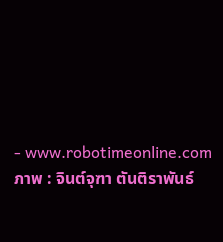- www.robotimeonline.com
ภาพ : จินต์จุฑา ตันติราพันธ์